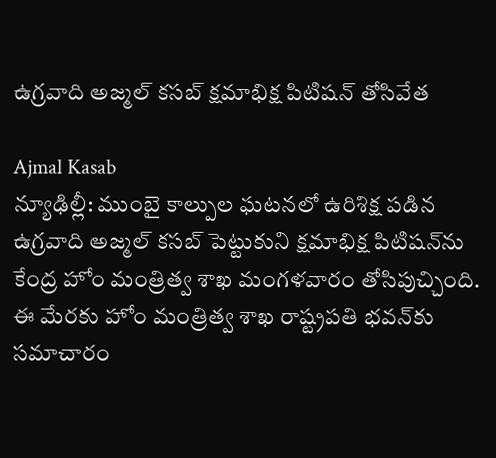ఉగ్రవాది అజ్మల్ కసబ్ క్షమాభిక్ష పిటిషన్ తోసివేత

Ajmal Kasab
న్యూఢిల్లీ: ముంబై కాల్పుల ఘటనలో ఉరిశిక్ష పడిన ఉగ్రవాది అజ్మల్ కసబ్ పెట్టుకుని క్షమాభిక్ష పిటిషన్‌ను కేంద్ర హోం మంత్రిత్వ శాఖ మంగళవారం తోసిపుచ్చింది. ఈ మేరకు హోం మంత్రిత్వ శాఖ రాష్ట్రపతి భవన్‌కు సమాచారం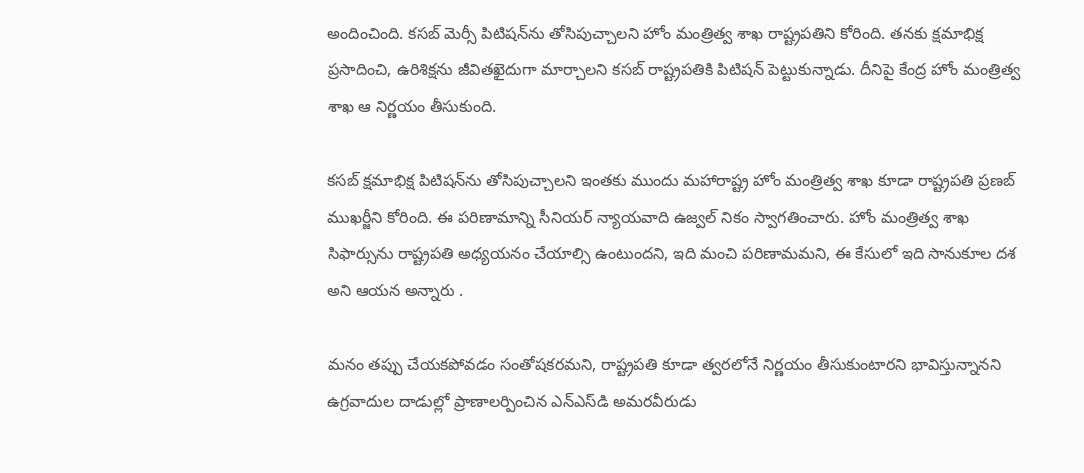అందించింది. కసబ్ మెర్సీ పిటిషన్‌ను తోసిపుచ్చాలని హోం మంత్రిత్వ శాఖ రాష్ట్రపతిని కోరింది. తనకు క్షమాభిక్ష ప్రసాదించి, ఉరిశిక్షను జీవితఖైదుగా మార్చాలని కసబ్ రాష్ట్రపతికి పిటిషన్ పెట్టుకున్నాడు. దీనిపై కేంద్ర హోం మంత్రిత్వ శాఖ ఆ నిర్ణయం తీసుకుంది.

కసబ్ క్షమాభిక్ష పిటిషన్‌ను తోసిపుచ్చాలని ఇంతకు ముందు మహారాష్ట్ర హోం మంత్రిత్వ శాఖ కూడా రాష్ట్రపతి ప్రణబ్ ముఖర్జీని కోరింది. ఈ పరిణామాన్ని సీనియర్ న్యాయవాది ఉజ్వల్ నికం స్వాగతించారు. హోం మంత్రిత్వ శాఖ సిఫార్సును రాష్ట్రపతి అధ్యయనం చేయాల్సి ఉంటుందని, ఇది మంచి పరిణామమని, ఈ కేసులో ఇది సానుకూల దశ అని ఆయన అన్నారు .

మనం తప్పు చేయకపోవడం సంతోషకరమని, రాష్ట్రపతి కూడా త్వరలోనే నిర్ణయం తీసుకుంటారని భావిస్తున్నానని ఉగ్రవాదుల దాడుల్లో ప్రాణాలర్పించిన ఎన్ఎస్‌డి అమరవీరుడు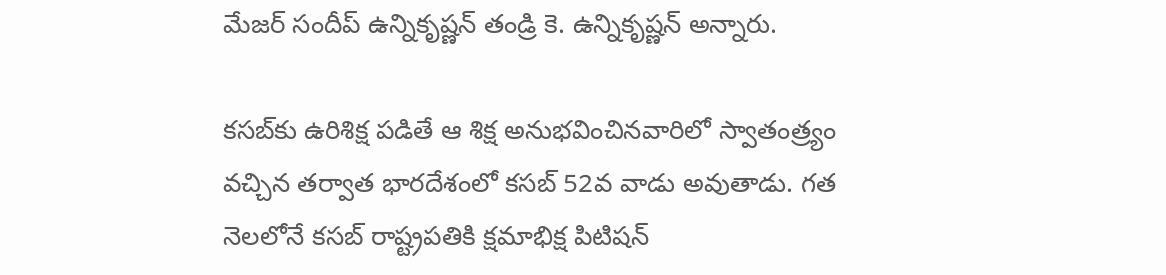మేజర్ సందీప్ ఉన్నికృష్ణన్ తండ్రి కె. ఉన్నికృష్ణన్ అన్నారు.

కసబ్‌కు ఉరిశిక్ష పడితే ఆ శిక్ష అనుభవించినవారిలో స్వాతంత్ర్యం వచ్చిన తర్వాత భారదేశంలో కసబ్ 52వ వాడు అవుతాడు. గత నెలలోనే కసబ్ రాష్ట్రపతికి క్షమాభిక్ష పిటిషన్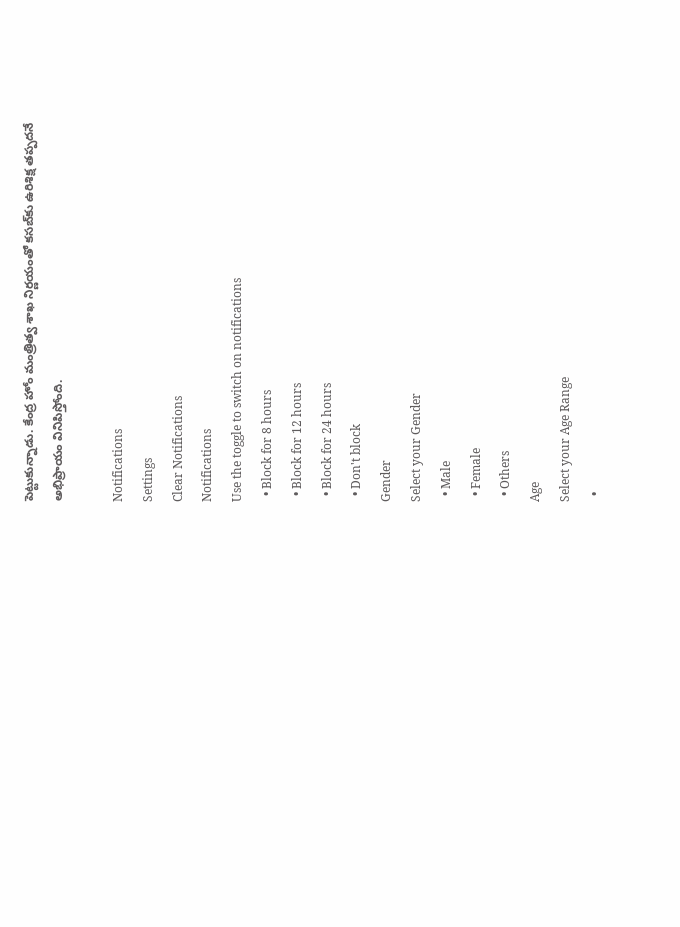పెట్టుకున్నాడు. కేంద్ర హోం మంత్రిత్వ శాఖ నిర్ణయంతో కసబ్‌కు ఉరిశిక్ష తప్పదనే అభిప్రాయం వినిపిస్తోంది.

Notifications
Settings
Clear Notifications
Notifications
Use the toggle to switch on notifications
  • Block for 8 hours
  • Block for 12 hours
  • Block for 24 hours
  • Don't block
Gender
Select your Gender
  • Male
  • Female
  • Others
Age
Select your Age Range
  •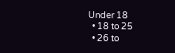Under 18
  • 18 to 25
  • 26 to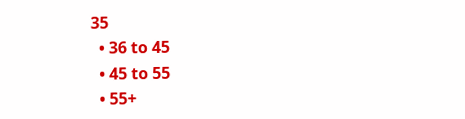35
  • 36 to 45
  • 45 to 55
  • 55+